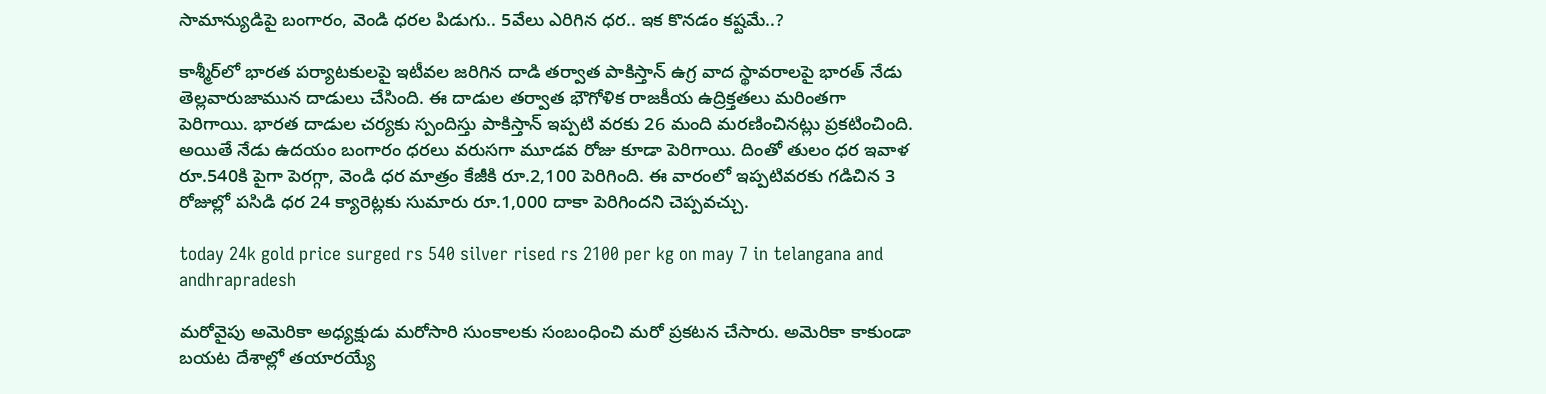సామాన్యుడిపై బంగారం, వెండి ధరల పిడుగు.. 5వేలు ఎరిగిన ధర.. ఇక కొనడం కష్టమే..?

కాశ్మీర్‌లో భారత పర్యాటకులపై ఇటీవల జరిగిన దాడి తర్వాత పాకిస్తాన్‌ ఉగ్ర వాద స్థావరాలపై భారత్ నేడు తెల్లవారుజామున దాడులు చేసింది. ఈ దాడుల తర్వాత భౌగోళిక రాజకీయ ఉద్రిక్తతలు మరింతగా పెరిగాయి. భారత దాడుల చర్యకు స్పందిస్తు పాకిస్తాన్ ఇప్పటి వరకు 26 మంది మరణించినట్లు ప్రకటించింది. అయితే నేడు ఉదయం బంగారం ధరలు వరుసగా మూడవ రోజు కూడా పెరిగాయి. దింతో తులం ధర ఇవాళ రూ.540కి పైగా పెరగ్గా, వెండి ధర మాత్రం కేజీకి రూ.2,100 పెరిగింది. ఈ వారంలో ఇప్పటివరకు గడిచిన 3 రోజుల్లో పసిడి ధర 24 క్యారెట్లకు సుమారు రూ.1,000 దాకా పెరిగిందని చెప్పవచ్చు.

today 24k gold price surged rs 540 silver rised rs 2100 per kg on may 7 in telangana and andhrapradesh

మరోవైపు అమెరికా అధ్యక్షుడు మరోసారి సుంకాలకు సంబంధించి మరో ప్రకటన చేసారు. అమెరికా కాకుండా బయట దేశాల్లో తయారయ్యే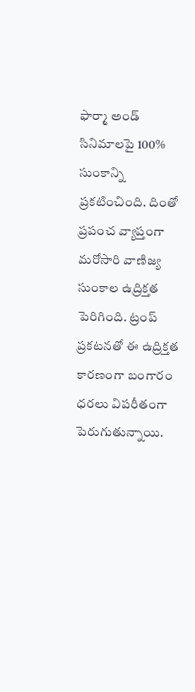ఫార్మా అండ్ సినిమాలపై 100% సుంకాన్ని ప్రకటించింది. దింతో ప్రపంచ వ్యాప్తంగా మరోసారి వాణిజ్య సుంకాల ఉద్రిక్తత పెరిగింది. ట్రంప్ ప్రకటనతో ఈ ఉద్రిక్తత కారణంగా బంగారం ధరలు విపరీతంగా పెరుగుతున్నాయి.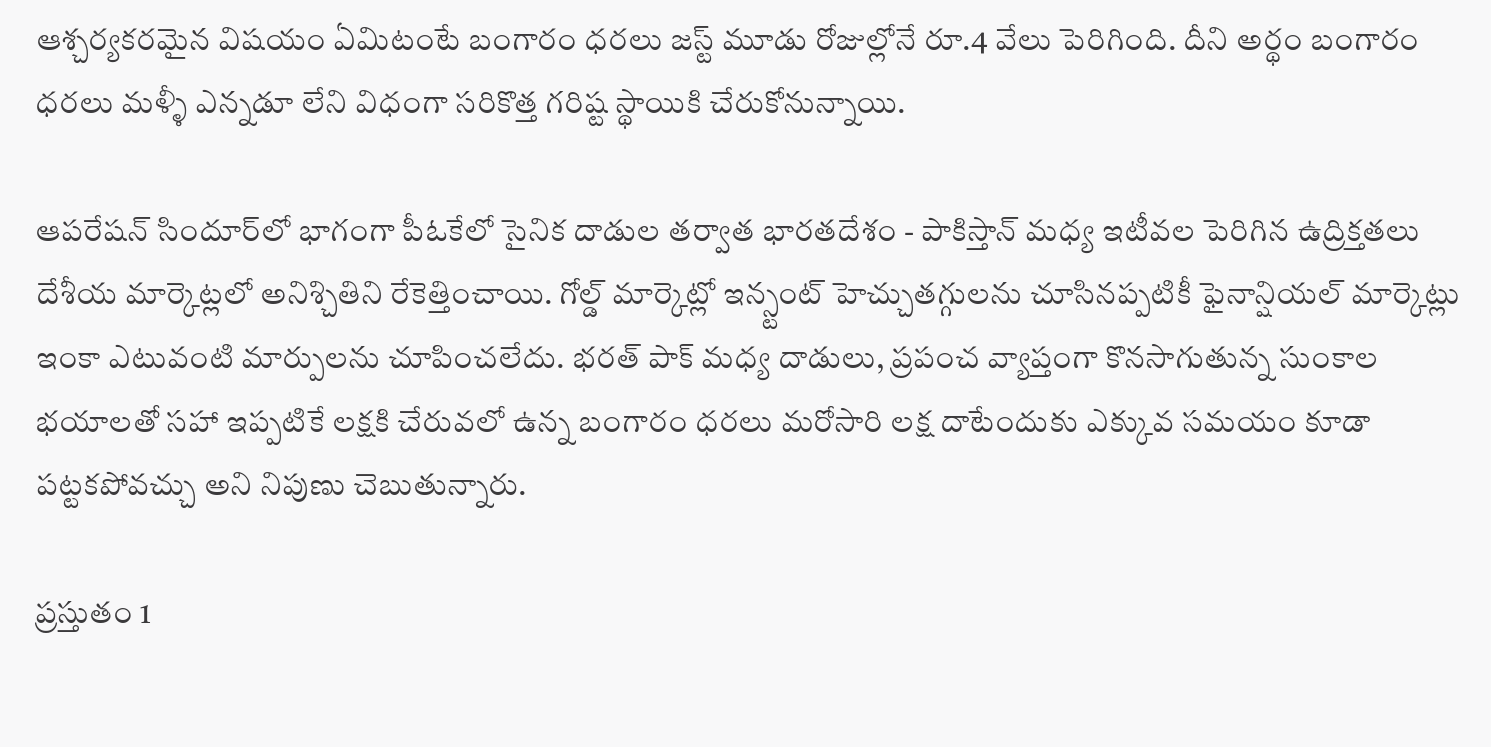ఆశ్చర్యకరమైన విషయం ఏమిటంటే బంగారం ధరలు జస్ట్ మూడు రోజుల్లోనే రూ.4 వేలు పెరిగింది. దీని అర్థం బంగారం ధరలు మళ్ళీ ఎన్నడూ లేని విధంగా సరికొత్త గరిష్ట స్థాయికి చేరుకోనున్నాయి.

ఆపరేషన్ సిందూర్‌లో భాగంగా పీఓకేలో సైనిక దాడుల తర్వాత భారతదేశం - పాకిస్తాన్ మధ్య ఇటీవల పెరిగిన ఉద్రిక్తతలు దేశీయ మార్కెట్లలో అనిశ్చితిని రేకెత్తించాయి. గోల్డ్ మార్కెట్లో ఇన్స్టంట్ హెచ్చుతగ్గులను చూసినప్పటికీ ఫైనాన్షియల్ మార్కెట్లు ఇంకా ఎటువంటి మార్పులను చూపించలేదు. భరత్ పాక్ మధ్య దాడులు, ప్రపంచ వ్యాప్తంగా కొనసాగుతున్న సుంకాల భయాలతో సహా ఇప్పటికే లక్షకి చేరువలో ఉన్న బంగారం ధరలు మరోసారి లక్ష దాటేందుకు ఎక్కువ సమయం కూడా పట్టకపోవచ్చు అని నిపుణు చెబుతున్నారు.

ప్రస్తుతం 1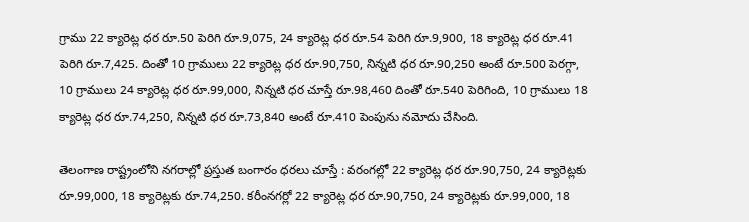గ్రాము 22 క్యారెట్ల ధర రూ.50 పెరిగి రూ.9,075, 24 క్యారెట్ల ధర రూ.54 పెరిగి రూ.9,900, 18 క్యారెట్ల ధర రూ.41 పెరిగి రూ.7,425. దింతో 10 గ్రాములు 22 క్యారెట్ల ధర రూ.90,750, నిన్నటి ధర రూ.90,250 అంటే రూ.500 పెరగ్గా, 10 గ్రాములు 24 క్యారెట్ల ధర రూ.99,000, నిన్నటి ధర చూస్తే రూ.98,460 దింతో రూ.540 పెరిగింది, 10 గ్రాములు 18 క్యారెట్ల ధర రూ.74,250, నిన్నటి ధర రూ.73,840 అంటే రూ.410 పెంపును నమోదు చేసింది.

తెలంగాణ రాష్ట్రంలోని నగరాల్లో ప్రస్తుత బంగారం ధరలు చూస్తే : వరంగల్లో 22 క్యారెట్ల ధర రూ.90,750, 24 క్యారెట్లకు రూ.99,000, 18 క్యారెట్లకు రూ.74,250. కరీంనగర్లో 22 క్యారెట్ల ధర రూ.90,750, 24 క్యారెట్లకు రూ.99,000, 18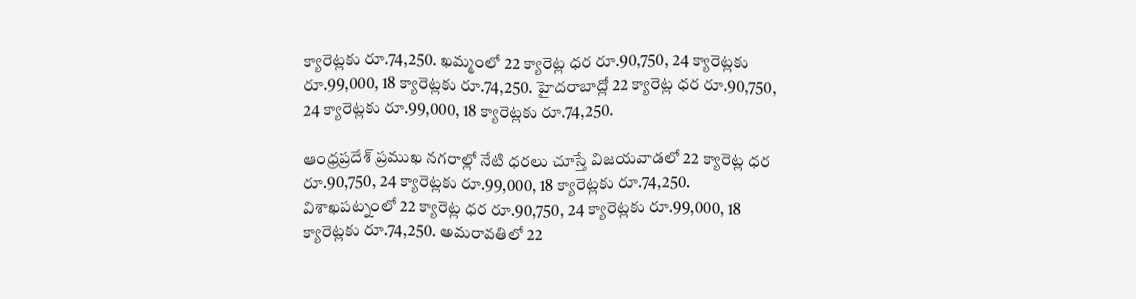క్యారెట్లకు రూ.74,250. ఖమ్మంలో 22 క్యారెట్ల ధర రూ.90,750, 24 క్యారెట్లకు రూ.99,000, 18 క్యారెట్లకు రూ.74,250. హైదరాబాద్లో 22 క్యారెట్ల ధర రూ.90,750, 24 క్యారెట్లకు రూ.99,000, 18 క్యారెట్లకు రూ.74,250.

ఆంధ్రప్రదేశ్ ప్రముఖ నగరాల్లో నేటి ధరలు చూస్తే విజయవాడలో 22 క్యారెట్ల ధర రూ.90,750, 24 క్యారెట్లకు రూ.99,000, 18 క్యారెట్లకు రూ.74,250. విశాఖపట్నంలో 22 క్యారెట్ల ధర రూ.90,750, 24 క్యారెట్లకు రూ.99,000, 18 క్యారెట్లకు రూ.74,250. అమరావతిలో 22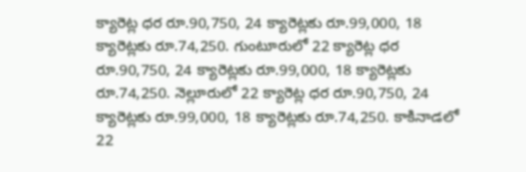క్యారెట్ల ధర రూ.90,750, 24 క్యారెట్లకు రూ.99,000, 18 క్యారెట్లకు రూ.74,250. గుంటూరులో 22 క్యారెట్ల ధర రూ.90,750, 24 క్యారెట్లకు రూ.99,000, 18 క్యారెట్లకు రూ.74,250. నెల్లూరులో 22 క్యారెట్ల ధర రూ.90,750, 24 క్యారెట్లకు రూ.99,000, 18 క్యారెట్లకు రూ.74,250. కాకినాడలో 22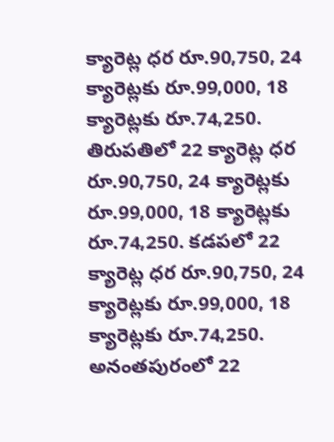క్యారెట్ల ధర రూ.90,750, 24 క్యారెట్లకు రూ.99,000, 18 క్యారెట్లకు రూ.74,250. తిరుపతిలో 22 క్యారెట్ల ధర రూ.90,750, 24 క్యారెట్లకు రూ.99,000, 18 క్యారెట్లకు రూ.74,250. కడపలో 22 క్యారెట్ల ధర రూ.90,750, 24 క్యారెట్లకు రూ.99,000, 18 క్యారెట్లకు రూ.74,250. అనంతపురంలో 22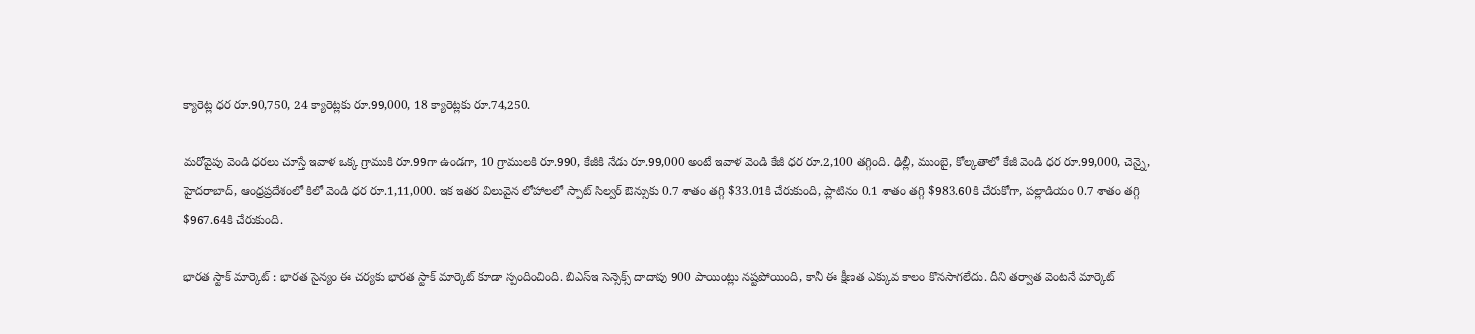క్యారెట్ల ధర రూ.90,750, 24 క్యారెట్లకు రూ.99,000, 18 క్యారెట్లకు రూ.74,250.

మరోవైపు వెండి ధరలు చూస్తే ఇవాళ ఒక్క గ్రాముకి రూ.99గా ఉండగా, 10 గ్రాములకి రూ.990, కేజీకి నేడు రూ.99,000 అంటే ఇవాళ వెండి కేజీ ధర రూ.2,100 తగ్గింది. ఢిల్లీ, ముంబై, కోల్కతాలో కేజీ వెండి ధర రూ.99,000, చెన్నై, హైదరాబాద్, ఆంధ్రప్రదేశంలో కిలో వెండి ధర రూ.1,11,000. ఇక ఇతర విలువైన లోహాలలో స్పాట్ సిల్వర్ ఔన్సుకు 0.7 శాతం తగ్గి $33.01కి చేరుకుంది, ప్లాటినం 0.1 శాతం తగ్గి $983.60కి చేరుకోగా, పల్లాడియం 0.7 శాతం తగ్గి $967.64కి చేరుకుంది.

భారత స్టాక్ మార్కెట్ : భారత సైన్యం ఈ చర్యకు భారత స్టాక్ మార్కెట్ కూడా స్పందించింది. బిఎస్‌ఇ సెన్సెక్స్ దాదాపు 900 పాయింట్లు నష్టపోయింది, కానీ ఈ క్షీణత ఎక్కువ కాలం కొనసాగలేదు. దీని తర్వాత వెంటనే మార్కెట్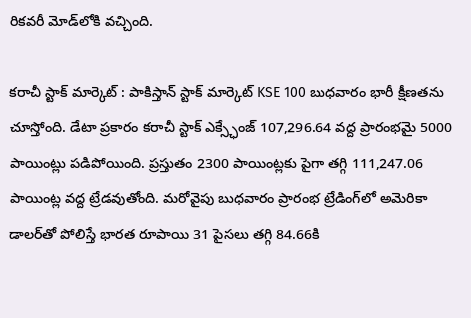రికవరీ మోడ్‌లోకి వచ్చింది.

కరాచీ స్టాక్ మార్కెట్ : పాకిస్తాన్ స్టాక్ మార్కెట్ KSE 100 బుధవారం భారీ క్షీణతను చూస్తోంది. డేటా ప్రకారం కరాచీ స్టాక్ ఎక్స్ఛేంజ్ 107,296.64 వద్ద ప్రారంభమై 5000 పాయింట్లు పడిపోయింది. ప్రస్తుతం 2300 పాయింట్లకు పైగా తగ్గి 111,247.06 పాయింట్ల వద్ద ట్రేడవుతోంది. మరోవైపు బుధవారం ప్రారంభ ట్రేడింగ్‌లో అమెరికా డాలర్‌తో పోలిస్తే భారత రూపాయి 31 పైసలు తగ్గి 84.66కి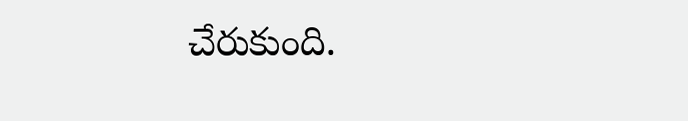చేరుకుంది.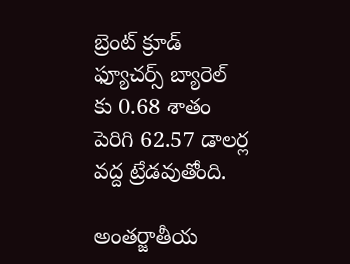బ్రెంట్ క్రూడ్ ఫ్యూచర్స్ బ్యారెల్ కు 0.68 శాతం పెరిగి 62.57 డాలర్ల వద్ద ట్రేడవుతోంది.

అంతర్జాతీయ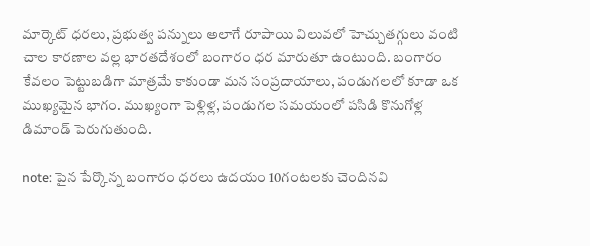మార్కెట్ ధరలు, ప్రభుత్వ పన్నులు అలాగే రూపాయి విలువలో హెచ్చుతగ్గులు వంటి చాల కారణాల వల్ల భారతదేశంలో బంగారం ధర మారుతూ ఉంటుంది. బంగారం కేవలం పెట్టుబడిగా మాత్రమే కాకుండా మన సంప్రదాయాలు, పండుగలలో కూడా ఒక ముఖ్యమైన భాగం. ముఖ్యంగా పెళ్లిళ్ల, పండుగల సమయంలో పసిడి కొనుగోళ్ల డిమాండ్ పెరుగుతుంది.

note: పైన పేర్కొన్న బంగారం ధరలు ఉదయం 10గంటలకు చెందినవి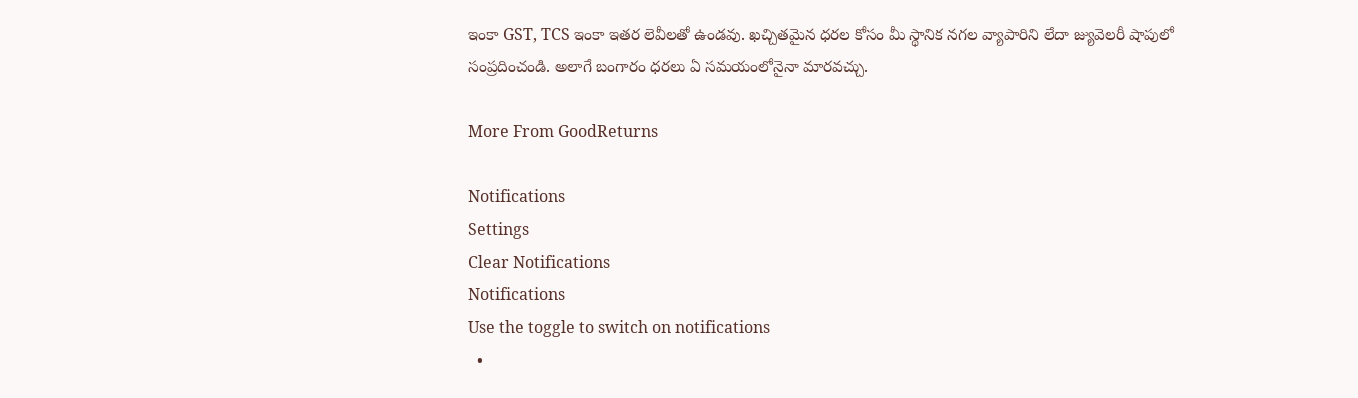ఇంకా GST, TCS ఇంకా ఇతర లెవీలతో ఉండవు. ఖచ్చితమైన ధరల కోసం మీ స్థానిక నగల వ్యాపారిని లేదా జ్యువెలరీ షాపులో సంప్రదించండి. అలాగే బంగారం ధరలు ఏ సమయంలోనైనా మారవచ్చు.

More From GoodReturns

Notifications
Settings
Clear Notifications
Notifications
Use the toggle to switch on notifications
  •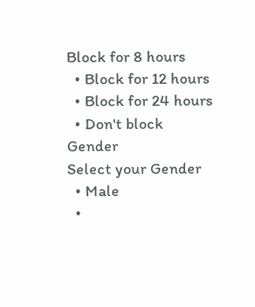Block for 8 hours
  • Block for 12 hours
  • Block for 24 hours
  • Don't block
Gender
Select your Gender
  • Male
  •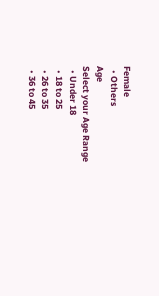Female
  • Others
Age
Select your Age Range
  • Under 18
  • 18 to 25
  • 26 to 35
  • 36 to 45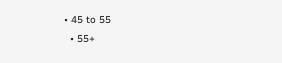• 45 to 55
  • 55+